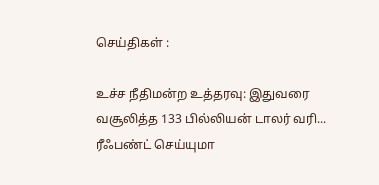செய்திகள் :

உச்ச நீதிமன்ற உத்தரவு: இதுவரை வசூலித்த 133 பில்லியன் டாலர் வரி... ரீஃபண்ட் செய்யுமா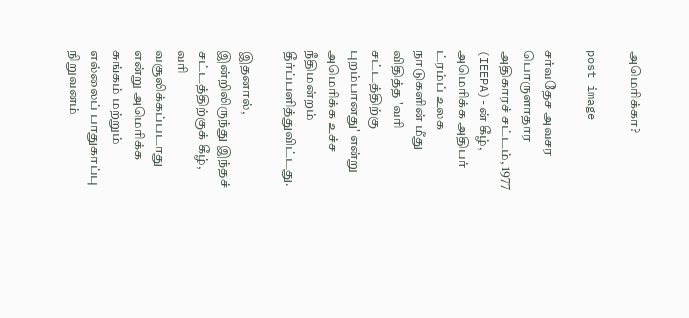அமெரிக்கா?

post image

சர்வதேச அவசர பொருளாதார அதிகாரச் சட்டம், 1977 (IEEPA)-ன் கீழ், அமெரிக்க அதிபர் ட்ரம்ப் உலக நாடுகளின் மீது விதித்த 'வரி சட்டத்திற்கு புறம்பானது' என்று அமெரிக்க உச்ச நீதிமன்றம் தீர்ப்பளித்துவிட்டது.

இதனால், இன்றிலிருந்து இந்தச் சட்டத்திற்குக் கீழ், வரி வசூலிக்கப்படாது என்று அமெரிக்க சுங்கம் மற்றும் எல்லைப் பாதுகாப்பு நிறுவனம்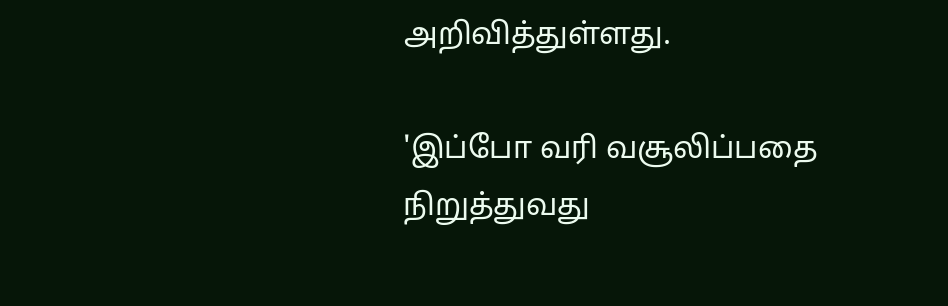அறிவித்துள்ளது.

'இப்போ வரி வசூலிப்பதை நிறுத்துவது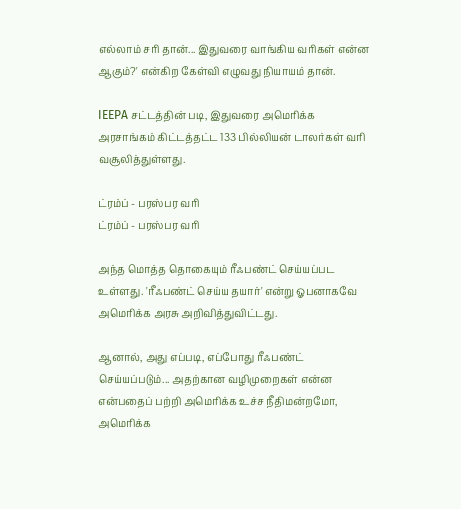எல்லாம் சரி தான்... இதுவரை வாங்கிய வரிகள் என்ன ஆகும்?' என்கிற கேள்வி எழுவது நியாயம் தான்.

IEEPA சட்டத்தின் படி, இதுவரை அமெரிக்க அரசாங்கம் கிட்டத்தட்ட 133 பில்லியன் டாலர்கள் வரி வசூலித்துள்ளது.

ட்ரம்ப் - பரஸ்பர வரி
ட்ரம்ப் - பரஸ்பர வரி

அந்த மொத்த தொகையும் ரீஃபண்ட் செய்யப்பட உள்ளது. 'ரீஃபண்ட் செய்ய தயார்' என்று ஓபனாகவே அமெரிக்க அரசு அறிவித்துவிட்டது.

ஆனால், அது எப்படி, எப்போது ரீஃபண்ட் செய்யப்படும்... அதற்கான வழிமுறைகள் என்ன என்பதைப் பற்றி அமெரிக்க உச்ச நீதிமன்றமோ, அமெரிக்க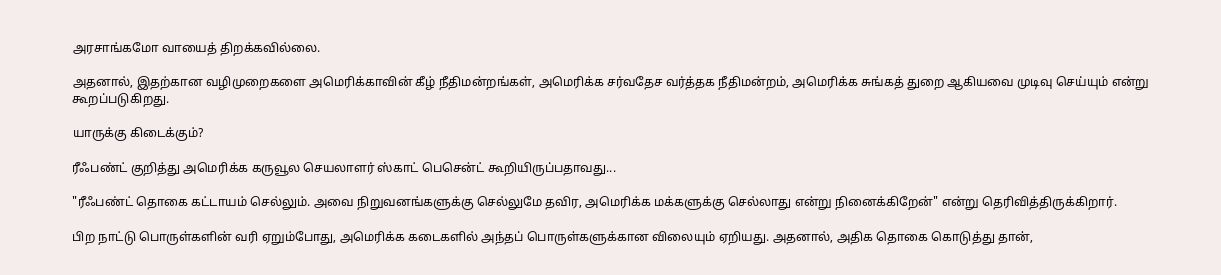அரசாங்கமோ வாயைத் திறக்கவில்லை.

அதனால், இதற்கான வழிமுறைகளை அமெரிக்காவின் கீழ் நீதிமன்றங்கள், அமெரிக்க சர்வதேச வர்த்தக நீதிமன்றம், அமெரிக்க சுங்கத் துறை ஆகியவை முடிவு செய்யும் என்று கூறப்படுகிறது.

யாருக்கு கிடைக்கும்?

ரீஃபண்ட் குறித்து அமெரிக்க கருவூல செயலாளர் ஸ்காட் பெசென்ட் கூறியிருப்பதாவது...

"ரீஃபண்ட் தொகை கட்டாயம் செல்லும். அவை நிறுவனங்களுக்கு செல்லுமே தவிர, அமெரிக்க மக்களுக்கு செல்லாது என்று நினைக்கிறேன்" என்று தெரிவித்திருக்கிறார்.

பிற நாட்டு பொருள்களின் வரி ஏறும்போது, அமெரிக்க கடைகளில் அந்தப் பொருள்களுக்கான விலையும் ஏறியது. அதனால், அதிக தொகை கொடுத்து தான்,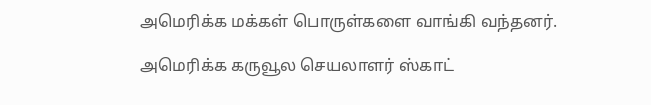அமெரிக்க மக்கள் பொருள்களை வாங்கி வந்தனர்.

அமெரிக்க கருவூல செயலாளர் ஸ்காட்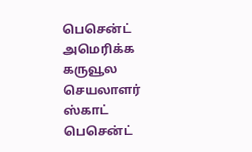பெசென்ட்
அமெரிக்க கருவூல செயலாளர் ஸ்காட் பெசென்ட்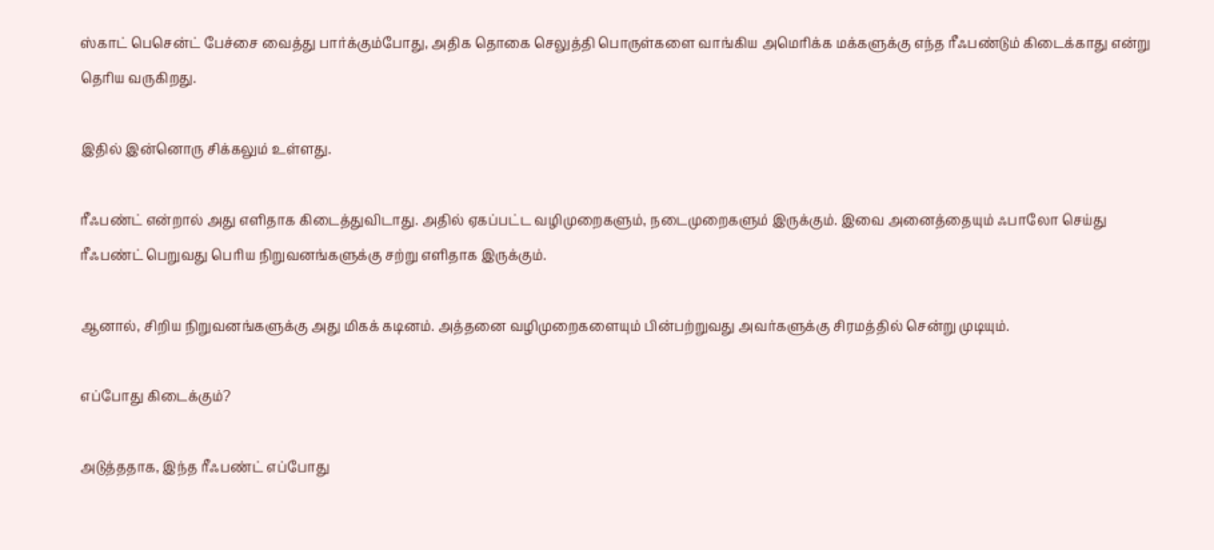ஸ்காட் பெசென்ட் பேச்சை வைத்து பார்க்கும்போது, அதிக தொகை செலுத்தி பொருள்களை வாங்கிய அமெரிக்க மக்களுக்கு எந்த ரீஃபண்டும் கிடைக்காது என்று தெரிய வருகிறது.

இதில் இன்னொரு சிக்கலும் உள்ளது.

ரீஃபண்ட் என்றால் அது எளிதாக கிடைத்துவிடாது. அதில் ஏகப்பட்ட வழிமுறைகளும், நடைமுறைகளும் இருக்கும். இவை அனைத்தையும் ஃபாலோ செய்து ரீஃபண்ட் பெறுவது பெரிய நிறுவனங்களுக்கு சற்று எளிதாக இருக்கும்.

ஆனால், சிறிய நிறுவனங்களுக்கு அது மிகக் கடினம். அத்தனை வழிமுறைகளையும் பின்பற்றுவது அவர்களுக்கு சிரமத்தில் சென்று முடியும்.

எப்போது கிடைக்கும்?

அடுத்ததாக, இந்த ரீஃபண்ட் எப்போது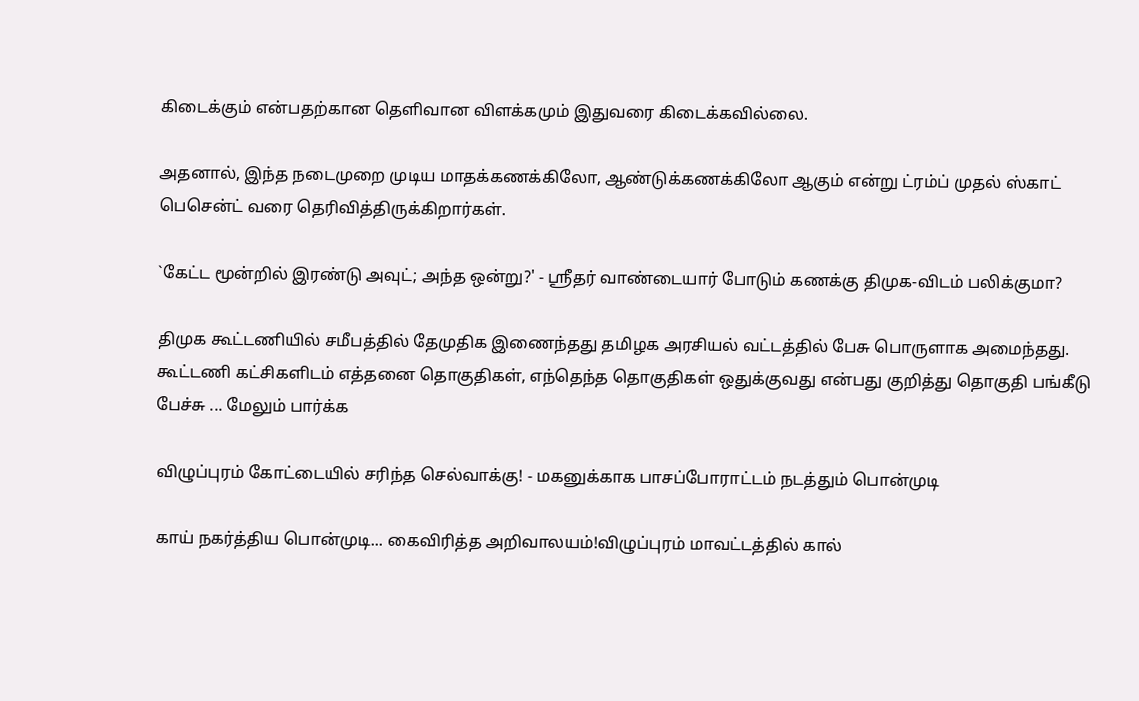கிடைக்கும் என்பதற்கான தெளிவான விளக்கமும் இதுவரை கிடைக்கவில்லை.

அதனால், இந்த நடைமுறை முடிய மாதக்கணக்கிலோ, ஆண்டுக்கணக்கிலோ ஆகும் என்று ட்ரம்ப் முதல் ஸ்காட் பெசென்ட் வரை தெரிவித்திருக்கிறார்கள்.

`கேட்ட மூன்றில் இரண்டு அவுட்; அந்த ஒன்று?' - ஶ்ரீதர் வாண்டையார் போடும் கணக்கு திமுக-விடம் பலிக்குமா?

திமுக கூட்டணியில் சமீபத்தில் தேமுதிக இணைந்தது தமிழக அரசியல் வட்டத்தில் பேசு பொருளாக அமைந்தது. கூட்டணி கட்சிகளிடம் எத்தனை தொகுதிகள், எந்தெந்த தொகுதிகள் ஒதுக்குவது என்பது குறித்து தொகுதி பங்கீடு பேச்சு ... மேலும் பார்க்க

விழுப்புரம் கோட்டையில் சரிந்த செல்வாக்கு! - மகனுக்காக பாசப்போராட்டம் நடத்தும் பொன்முடி

காய் நகர்த்திய பொன்முடி... கைவிரித்த அறிவாலயம்!விழுப்புரம் மாவட்டத்தில் கால்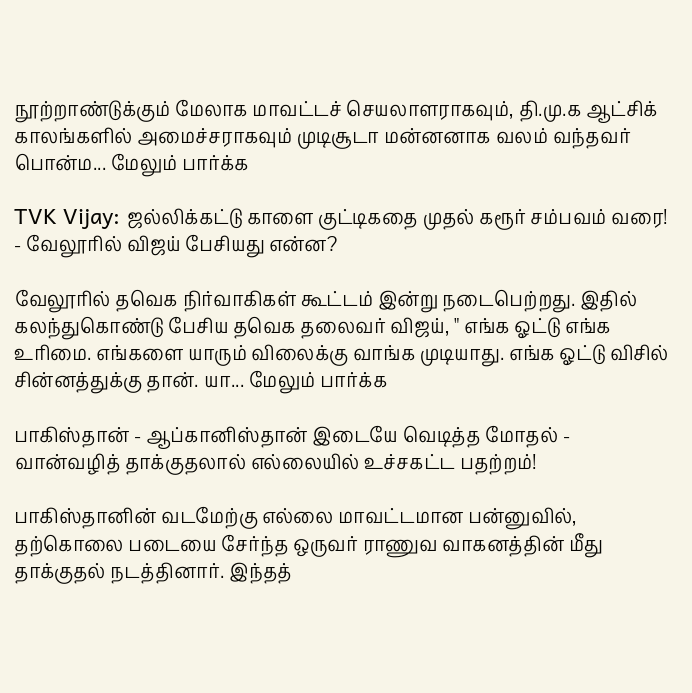நூற்றாண்டுக்கும் மேலாக மாவட்டச் செயலாளராகவும், தி.மு.க ஆட்சிக் காலங்களில் அமைச்சராகவும் முடிசூடா மன்னனாக வலம் வந்தவர் பொன்ம... மேலும் பார்க்க

TVK Vijay: ஜல்லிக்கட்டு காளை குட்டிகதை முதல் கரூர் சம்பவம் வரை! - வேலூரில் விஜய் பேசியது என்ன?

வேலூரில் தவெக நிர்வாகிகள் கூட்டம் இன்று நடைபெற்றது. இதில் கலந்துகொண்டு பேசிய தவெக தலைவர் விஜய், " எங்க ஓட்டு எங்க உரிமை. எங்களை யாரும் விலைக்கு வாங்க முடியாது. எங்க ஓட்டு விசில் சின்னத்துக்கு தான். யா... மேலும் பார்க்க

பாகிஸ்தான் - ஆப்கானிஸ்தான் இடையே வெடித்த மோதல் - வான்வழித் தாக்குதலால் எல்லையில் உச்சகட்ட பதற்றம்!

பாகிஸ்தானின் வடமேற்கு எல்லை மாவட்டமான பன்னுவில், தற்கொலை படையை சேர்ந்த ஒருவர் ராணுவ வாகனத்தின் மீது தாக்குதல் நடத்தினார். இந்தத்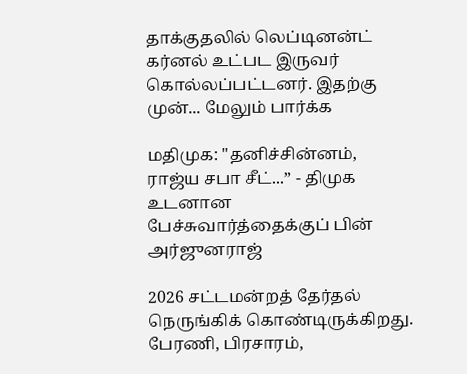தாக்குதலில் லெப்டினன்ட் கர்னல் உட்பட இருவர் கொல்லப்பட்டனர். இதற்கு முன்... மேலும் பார்க்க

மதிமுக: "தனிச்சின்னம், ராஜ்ய சபா சீட்...” - திமுக உடனான பேச்சுவார்த்தைக்குப் பின் அர்ஜுனராஜ்

2026 சட்டமன்றத் தேர்தல் நெருங்கிக் கொண்டிருக்கிறது. பேரணி, பிரசாரம்,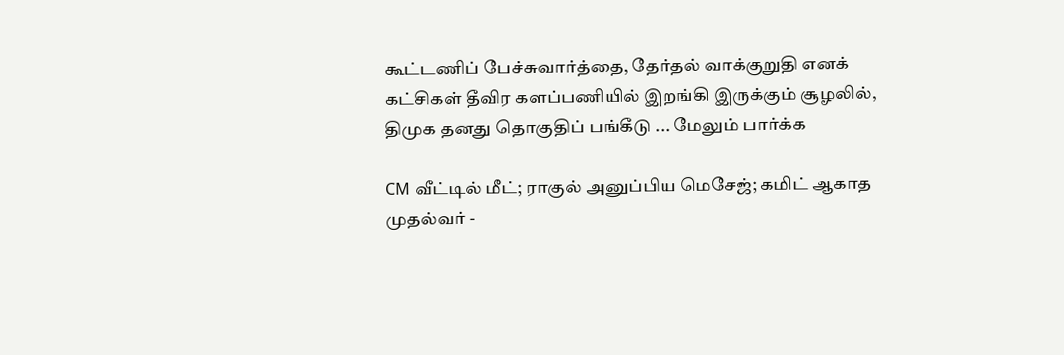கூட்டணிப் பேச்சுவார்த்தை, தேர்தல் வாக்குறுதி எனக் கட்சிகள் தீவிர களப்பணியில் இறங்கி இருக்கும் சூழலில், திமுக தனது தொகுதிப் பங்கீடு ... மேலும் பார்க்க

CM வீட்டில் மீட்; ராகுல் அனுப்பிய மெசேஜ்; கமிட் ஆகாத முதல்வர் -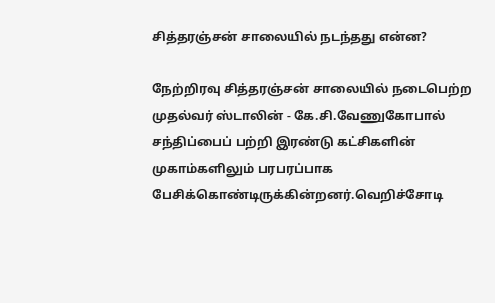சித்தரஞ்சன் சாலையில் நடந்தது என்ன?

நேற்றிரவு சித்தரஞ்சன் சாலையில் நடைபெற்ற முதல்வர் ஸ்டாலின் - கே.சி.வேணுகோபால் சந்திப்பைப் பற்றி இரண்டு கட்சிகளின் முகாம்களிலும் பரபரப்பாக பேசிக்கொண்டிருக்கின்றனர்.வெறிச்சோடி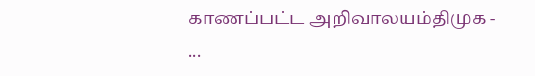காணப்பட்ட அறிவாலயம்திமுக - ...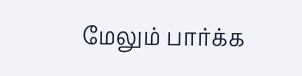மேலும் பார்க்க